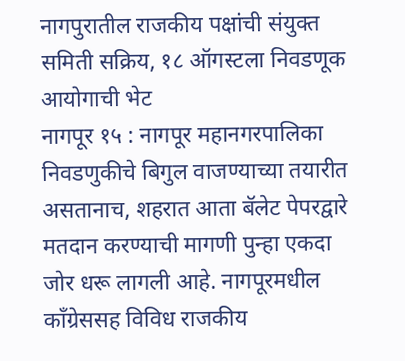नागपुरातील राजकीय पक्षांची संयुक्त समिती सक्रिय, १८ ऑगस्टला निवडणूक आयोगाची भेट
नागपूर १५ : नागपूर महानगरपालिका निवडणुकीचे बिगुल वाजण्याच्या तयारीत असतानाच, शहरात आता बॅलेट पेपरद्वारे मतदान करण्याची मागणी पुन्हा एकदा जोर धरू लागली आहे. नागपूरमधील काँग्रेससह विविध राजकीय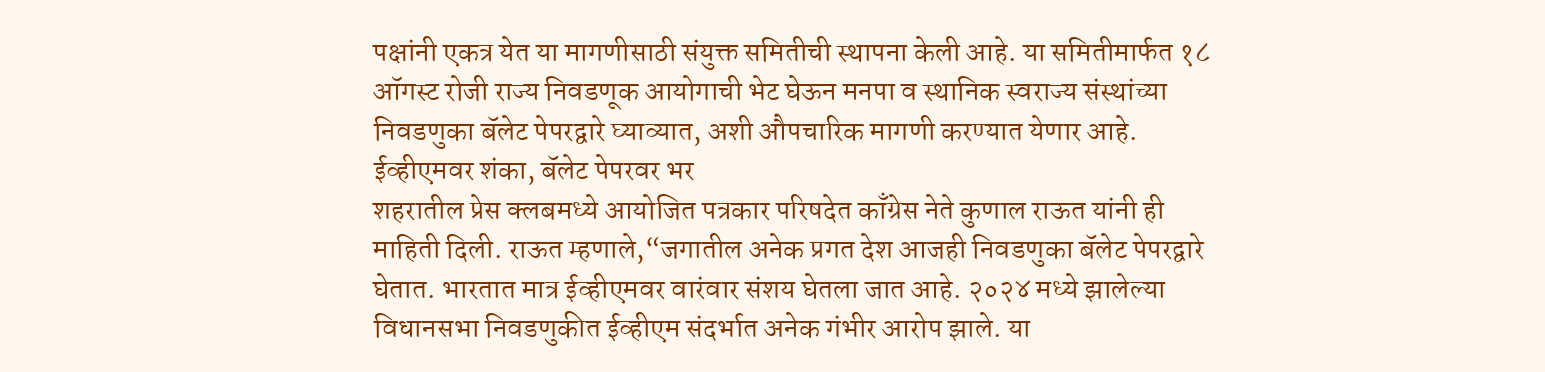पक्षांनी एकत्र येत या मागणीसाठी संयुक्त समितीची स्थापना केली आहे. या समितीमार्फत १८ ऑगस्ट रोजी राज्य निवडणूक आयोगाची भेट घेऊन मनपा व स्थानिक स्वराज्य संस्थांच्या निवडणुका बॅलेट पेपरद्वारे घ्याव्यात, अशी औपचारिक मागणी करण्यात येणार आहे.
ईव्हीएमवर शंका, बॅलेट पेपरवर भर
शहरातील प्रेस क्लबमध्ये आयोजित पत्रकार परिषदेत काँग्रेस नेते कुणाल राऊत यांनी ही माहिती दिली. राऊत म्हणाले,“जगातील अनेक प्रगत देश आजही निवडणुका बॅलेट पेपरद्वारे घेतात. भारतात मात्र ईव्हीएमवर वारंवार संशय घेतला जात आहे. २०२४ मध्ये झालेल्या विधानसभा निवडणुकीत ईव्हीएम संदर्भात अनेक गंभीर आरोप झाले. या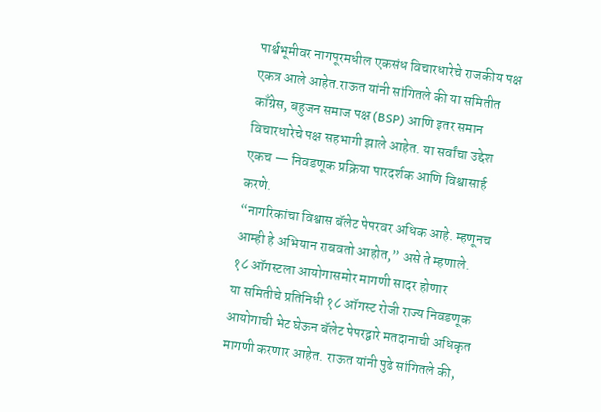पार्श्वभूमीवर नागपूरमधील एकसंध विचारधारेचे राजकीय पक्ष एकत्र आले आहेत.राऊत यांनी सांगितले की या समितीत काँग्रेस, बहुजन समाज पक्ष (BSP) आणि इतर समान विचारधारेचे पक्ष सहभागी झाले आहेत. या सर्वांचा उद्देश एकच — निवडणूक प्रक्रिया पारदर्शक आणि विश्वासार्ह करणे.
“नागरिकांचा विश्वास बॅलेट पेपरवर अधिक आहे. म्हणूनच आम्ही हे अभियान राबवतो आहोत,” असे ते म्हणाले.
१८ ऑगस्टला आयोगासमोर मागणी सादर होणार
या समितीचे प्रतिनिधी १८ ऑगस्ट रोजी राज्य निवडणूक आयोगाची भेट घेऊन बॅलेट पेपरद्वारे मतदानाची अधिकृत मागणी करणार आहेत. राऊत यांनी पुढे सांगितले की,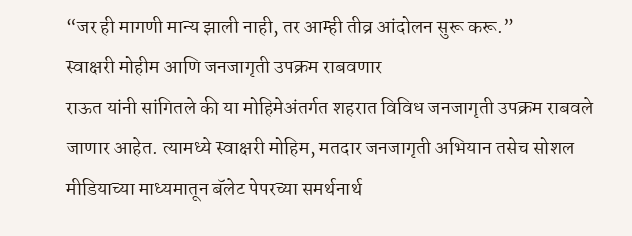“जर ही मागणी मान्य झाली नाही, तर आम्ही तीव्र आंदोलन सुरू करू.”
स्वाक्षरी मोहीम आणि जनजागृती उपक्रम राबवणार
राऊत यांनी सांगितले की या मोहिमेअंतर्गत शहरात विविध जनजागृती उपक्रम राबवले जाणार आहेत. त्यामध्ये स्वाक्षरी मोहिम, मतदार जनजागृती अभियान तसेच सोशल मीडियाच्या माध्यमातून बॅलेट पेपरच्या समर्थनार्थ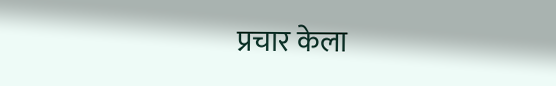प्रचार केला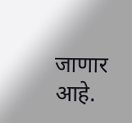जाणार आहे.